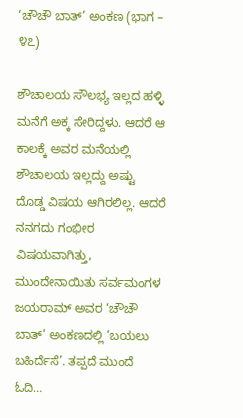‘ಚೌಚೌ ಬಾತ್’ ಅಂಕಣ (ಭಾಗ – ೪೭)

ಶೌಚಾಲಯ ಸೌಲಭ್ಯ ಇಲ್ಲದ ಹಳ್ಳಿ ಮನೆಗೆ ಅಕ್ಕ ಸೇರಿದ್ದಳು. ಆದರೆ ಆ ಕಾಲಕ್ಕೆ ಅವರ ಮನೆಯಲ್ಲಿ ಶೌಚಾಲಯ ಇಲ್ಲದ್ದು ಅಷ್ಟು ದೊಡ್ಡ ವಿಷಯ ಆಗಿರಲಿಲ್ಲ. ಆದರೆ ನನಗದು ಗಂಭೀರ ವಿಷಯವಾಗಿತ್ತು, ಮುಂದೇನಾಯಿತು ಸರ್ವಮಂಗಳ ಜಯರಾಮ್ ಅವರ ‘ಚೌಚೌ ಬಾತ್’ ಅಂಕಣದಲ್ಲಿ ‘ಬಯಲು ಬಹಿರ್ದೆಸೆ’. ತಪ್ಪದೆ ಮುಂದೆ ಓದಿ…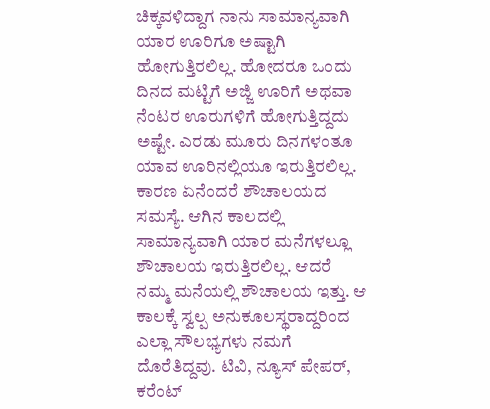ಚಿಕ್ಕವಳಿದ್ದಾಗ ನಾನು ಸಾಮಾನ್ಯವಾಗಿ ಯಾರ ಊರಿಗೂ ಅಷ್ಟಾಗಿ ಹೋಗುತ್ತಿರಲಿಲ್ಲ. ಹೋದರೂ ಒಂದು ದಿನದ ಮಟ್ಟಿಗೆ ಅಜ್ಜಿ ಊರಿಗೆ ಅಥವಾ ನೆಂಟರ ಊರುಗಳಿಗೆ ಹೋಗುತ್ತಿದ್ದದು ಅಷ್ಟೇ. ಎರಡು ಮೂರು ದಿನಗಳಂತೂ ಯಾವ ಊರಿನಲ್ಲಿಯೂ ಇರುತ್ತಿರಲಿಲ್ಲ. ಕಾರಣ ಏನೆಂದರೆ ಶೌಚಾಲಯದ ಸಮಸ್ಯೆ. ಆಗಿನ ಕಾಲದಲ್ಲಿ ಸಾಮಾನ್ಯವಾಗಿ ಯಾರ ಮನೆಗಳಲ್ಲೂ ಶೌಚಾಲಯ ಇರುತ್ತಿರಲಿಲ್ಲ. ಆದರೆ ನಮ್ಮ ಮನೆಯಲ್ಲಿ ಶೌಚಾಲಯ ಇತ್ತು. ಆ ಕಾಲಕ್ಕೆ ಸ್ವಲ್ಪ ಅನುಕೂಲಸ್ಥರಾದ್ದರಿಂದ ಎಲ್ಲಾ ಸೌಲಭ್ಯಗಳು ನಮಗೆ ದೊರೆತಿದ್ದವು. ಟಿವಿ, ನ್ಯೂಸ್ ಪೇಪರ್, ಕರೆಂಟ್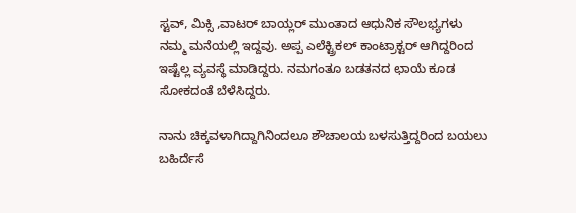ಸ್ಟವ್, ಮಿಕ್ಸಿ ,ವಾಟರ್ ಬಾಯ್ಲರ್ ಮುಂತಾದ ಆಧುನಿಕ ಸೌಲಭ್ಯಗಳು ನಮ್ಮ ಮನೆಯಲ್ಲಿ ಇದ್ದವು. ಅಪ್ಪ ಎಲೆಕ್ಟ್ರಿಕಲ್ ಕಾಂಟ್ರಾಕ್ಟರ್ ಆಗಿದ್ದರಿಂದ ಇಷ್ಟೆಲ್ಲ ವ್ಯವಸ್ಥೆ ಮಾಡಿದ್ದರು. ನಮಗಂತೂ ಬಡತನದ ಛಾಯೆ ಕೂಡ ಸೋಕದಂತೆ ಬೆಳೆಸಿದ್ದರು.

ನಾನು ಚಿಕ್ಕವಳಾಗಿದ್ದಾಗಿನಿಂದಲೂ ಶೌಚಾಲಯ ಬಳಸುತ್ತಿದ್ದರಿಂದ ಬಯಲು ಬಹಿರ್ದೆಸೆ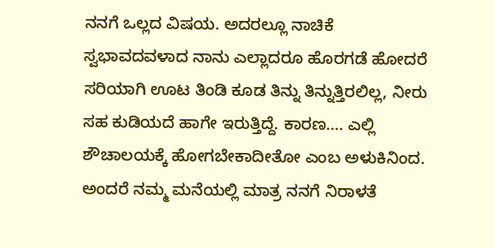ನನಗೆ ಒಲ್ಲದ ವಿಷಯ. ಅದರಲ್ಲೂ ನಾಚಿಕೆ ಸ್ವಭಾವದವಳಾದ ನಾನು ಎಲ್ಲಾದರೂ ಹೊರಗಡೆ ಹೋದರೆ ಸರಿಯಾಗಿ ಊಟ ತಿಂಡಿ ಕೂಡ ತಿನ್ನು ತಿನ್ನುತ್ತಿರಲಿಲ್ಲ, ನೀರು ಸಹ ಕುಡಿಯದೆ ಹಾಗೇ ಇರುತ್ತಿದ್ದೆ. ಕಾರಣ…. ಎಲ್ಲಿ ಶೌಚಾಲಯಕ್ಕೆ ಹೋಗಬೇಕಾದೀತೋ ಎಂಬ ಅಳುಕಿನಿಂದ. ಅಂದರೆ ನಮ್ಮ ಮನೆಯಲ್ಲಿ ಮಾತ್ರ ನನಗೆ ನಿರಾಳತೆ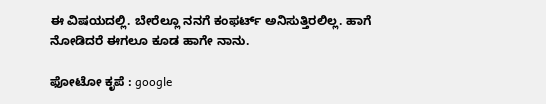ಈ ವಿಷಯದಲ್ಲಿ. ಬೇರೆಲ್ಲೂ ನನಗೆ ಕಂಫರ್ಟ್ ಅನಿಸುತ್ತಿರಲಿಲ್ಲ. ಹಾಗೆ ನೋಡಿದರೆ ಈಗಲೂ ಕೂಡ ಹಾಗೇ ನಾನು.

ಫೋಟೋ ಕೃಪೆ : google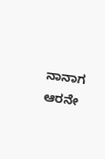ನಾನಾಗ ಆರನೇ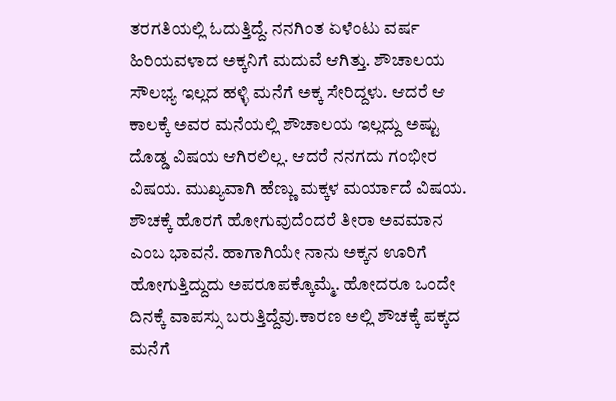ತರಗತಿಯಲ್ಲಿ ಓದುತ್ತಿದ್ದೆ. ನನಗಿಂತ ಏಳೆಂಟು ವರ್ಷ ಹಿರಿಯವಳಾದ ಅಕ್ಕನಿಗೆ ಮದುವೆ ಆಗಿತ್ತು. ಶೌಚಾಲಯ ಸೌಲಭ್ಯ ಇಲ್ಲದ ಹಳ್ಳಿ ಮನೆಗೆ ಅಕ್ಕ ಸೇರಿದ್ದಳು. ಆದರೆ ಆ ಕಾಲಕ್ಕೆ ಅವರ ಮನೆಯಲ್ಲಿ ಶೌಚಾಲಯ ಇಲ್ಲದ್ದು ಅಷ್ಟು ದೊಡ್ಡ ವಿಷಯ ಆಗಿರಲಿಲ್ಲ. ಆದರೆ ನನಗದು ಗಂಭೀರ ವಿಷಯ. ಮುಖ್ಯವಾಗಿ ಹೆಣ್ಣು ಮಕ್ಕಳ ಮರ್ಯಾದೆ ವಿಷಯ. ಶೌಚಕ್ಕೆ ಹೊರಗೆ ಹೋಗುವುದೆಂದರೆ ತೀರಾ ಅವಮಾನ ಎಂಬ ಭಾವನೆ. ಹಾಗಾಗಿಯೇ ನಾನು ಅಕ್ಕನ ಊರಿಗೆ ಹೋಗುತ್ತಿದ್ದುದು ಅಪರೂಪಕ್ಕೊಮ್ಮೆ. ಹೋದರೂ ಒಂದೇ ದಿನಕ್ಕೆ ವಾಪಸ್ಸು ಬರುತ್ತಿದ್ದೆವು.ಕಾರಣ ಅಲ್ಲಿ ಶೌಚಕ್ಕೆ ಪಕ್ಕದ ಮನೆಗೆ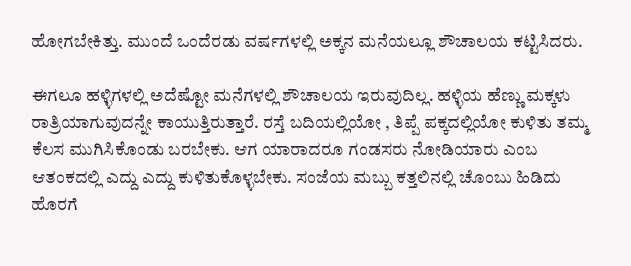ಹೋಗಬೇಕಿತ್ತು. ಮುಂದೆ ಒಂದೆರಡು ವರ್ಷಗಳಲ್ಲಿ ಅಕ್ಕನ ಮನೆಯಲ್ಲೂ ಶೌಚಾಲಯ ಕಟ್ಟಿಸಿದರು.

ಈಗಲೂ ಹಳ್ಳಿಗಳಲ್ಲಿ ಅದೆಷ್ಟೋ ಮನೆಗಳಲ್ಲಿ ಶೌಚಾಲಯ ಇರುವುದಿಲ್ಲ. ಹಳ್ಳಿಯ ಹೆಣ್ಣು ಮಕ್ಕಳು ರಾತ್ರಿಯಾಗುವುದನ್ನೇ ಕಾಯುತ್ತಿರುತ್ತಾರೆ. ರಸ್ತೆ ಬದಿಯಲ್ಲಿಯೋ , ತಿಪ್ಪೆ ಪಕ್ಕದಲ್ಲಿಯೋ ಕುಳಿತು ತಮ್ಮ ಕೆಲಸ ಮುಗಿಸಿಕೊಂಡು ಬರಬೇಕು. ಆಗ ಯಾರಾದರೂ ಗಂಡಸರು ನೋಡಿಯಾರು ಎಂಬ ಆತಂಕದಲ್ಲಿ ಎದ್ದು ಎದ್ದು ಕುಳಿತುಕೊಳ್ಳಬೇಕು. ಸಂಜೆಯ ಮಬ್ಬು ಕತ್ತಲಿನಲ್ಲಿ ಚೊಂಬು ಹಿಡಿದು ಹೊರಗೆ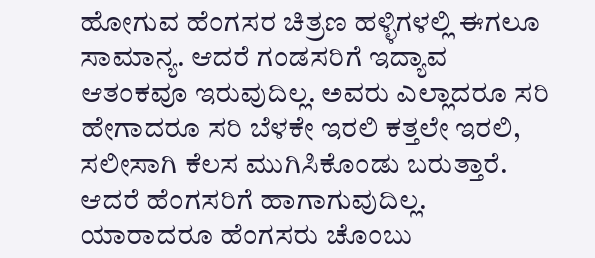ಹೋಗುವ ಹೆಂಗಸರ ಚಿತ್ರಣ ಹಳ್ಳಿಗಳಲ್ಲಿ ಈಗಲೂ ಸಾಮಾನ್ಯ. ಆದರೆ ಗಂಡಸರಿಗೆ ಇದ್ಯಾವ ಆತಂಕವೂ ಇರುವುದಿಲ್ಲ. ಅವರು ಎಲ್ಲಾದರೂ ಸರಿ ಹೇಗಾದರೂ ಸರಿ ಬೆಳಕೇ ಇರಲಿ ಕತ್ತಲೇ ಇರಲಿ, ಸಲೀಸಾಗಿ ಕೆಲಸ ಮುಗಿಸಿಕೊಂಡು ಬರುತ್ತಾರೆ. ಆದರೆ ಹೆಂಗಸರಿಗೆ ಹಾಗಾಗುವುದಿಲ್ಲ. ಯಾರಾದರೂ ಹೆಂಗಸರು ಚೊಂಬು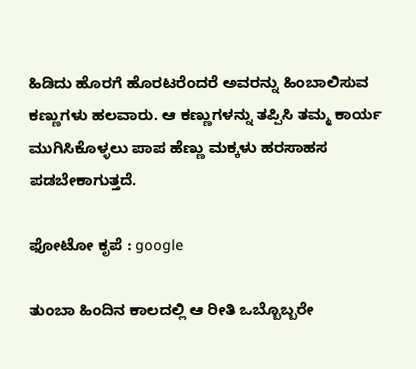ಹಿಡಿದು ಹೊರಗೆ ಹೊರಟರೆಂದರೆ ಅವರನ್ನು ಹಿಂಬಾಲಿಸುವ ಕಣ್ಣುಗಳು ಹಲವಾರು. ಆ ಕಣ್ಣುಗಳನ್ನು ತಪ್ಪಿಸಿ ತಮ್ಮ ಕಾರ್ಯ ಮುಗಿಸಿಕೊಳ್ಳಲು ಪಾಪ ಹೆಣ್ಣು ಮಕ್ಕಳು ಹರಸಾಹಸ ಪಡಬೇಕಾಗುತ್ತದೆ.

ಫೋಟೋ ಕೃಪೆ : google

ತುಂಬಾ ಹಿಂದಿನ ಕಾಲದಲ್ಲಿ ಆ ರೀತಿ ಒಬ್ಬೊಬ್ಬರೇ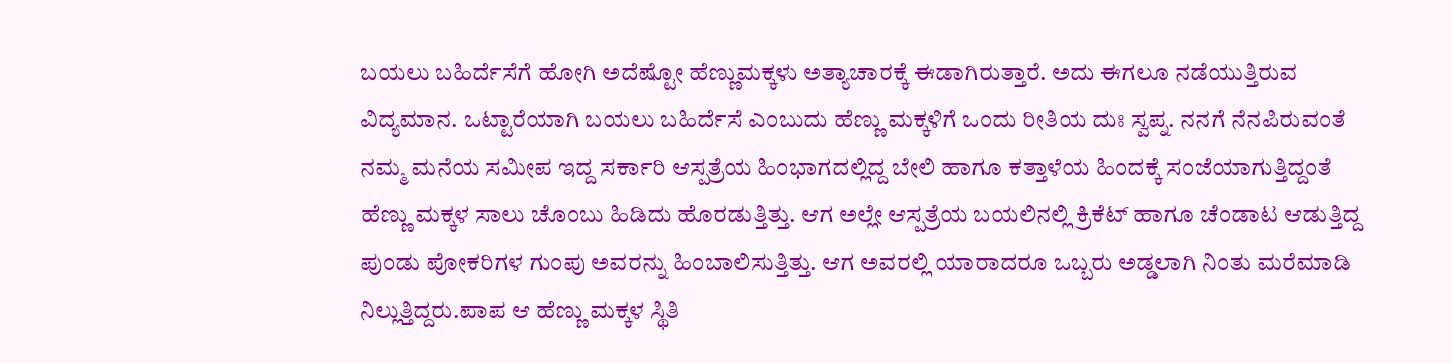ಬಯಲು ಬಹಿರ್ದೆಸೆಗೆ ಹೋಗಿ ಅದೆಷ್ಟೋ ಹೆಣ್ಣುಮಕ್ಕಳು ಅತ್ಯಾಚಾರಕ್ಕೆ ಈಡಾಗಿರುತ್ತಾರೆ. ಅದು ಈಗಲೂ ನಡೆಯುತ್ತಿರುವ ವಿದ್ಯಮಾನ. ಒಟ್ಟಾರೆಯಾಗಿ ಬಯಲು ಬಹಿರ್ದೆಸೆ ಎಂಬುದು ಹೆಣ್ಣು ಮಕ್ಕಳಿಗೆ ಒಂದು ರೀತಿಯ ದುಃ ಸ್ವಪ್ನ. ನನಗೆ ನೆನಪಿರುವಂತೆ ನಮ್ಮ ಮನೆಯ ಸಮೀಪ ಇದ್ದ ಸರ್ಕಾರಿ ಆಸ್ಪತ್ರೆಯ ಹಿಂಭಾಗದಲ್ಲಿದ್ದ ಬೇಲಿ ಹಾಗೂ ಕತ್ತಾಳೆಯ ಹಿಂದಕ್ಕೆ ಸಂಜೆಯಾಗುತ್ತಿದ್ದಂತೆ ಹೆಣ್ಣು ಮಕ್ಕಳ ಸಾಲು ಚೊಂಬು ಹಿಡಿದು ಹೊರಡುತ್ತಿತ್ತು. ಆಗ ಅಲ್ಲೇ ಆಸ್ಪತ್ರೆಯ ಬಯಲಿನಲ್ಲಿ ಕ್ರಿಕೆಟ್ ಹಾಗೂ ಚೆಂಡಾಟ ಆಡುತ್ತಿದ್ದ ಪುಂಡು ಪೋಕರಿಗಳ ಗುಂಪು ಅವರನ್ನು ಹಿಂಬಾಲಿಸುತ್ತಿತ್ತು. ಆಗ ಅವರಲ್ಲಿ ಯಾರಾದರೂ ಒಬ್ಬರು ಅಡ್ಡಲಾಗಿ ನಿಂತು ಮರೆಮಾಡಿ ನಿಲ್ಲುತ್ತಿದ್ದರು.ಪಾಪ ಆ ಹೆಣ್ಣು ಮಕ್ಕಳ ಸ್ಥಿತಿ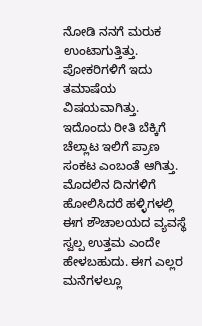ನೋಡಿ ನನಗೆ ಮರುಕ ಉಂಟಾಗುತ್ತಿತ್ತು. ಪೋಕರಿಗಳಿಗೆ ಇದು ತಮಾಷೆಯ ವಿಷಯವಾಗಿತ್ತು. ಇದೊಂದು ರೀತಿ ಬೆಕ್ಕಿಗೆ ಚೆಲ್ಲಾಟ ಇಲಿಗೆ ಪ್ರಾಣ ಸಂಕಟ ಎಂಬಂತೆ ಆಗಿತ್ತು. ಮೊದಲಿನ ದಿನಗಳಿಗೆ ಹೋಲಿಸಿದರೆ ಹಳ್ಳಿಗಳಲ್ಲಿ ಈಗ ಶೌಚಾಲಯದ ವ್ಯವಸ್ಥೆ ಸ್ವಲ್ಪ ಉತ್ತಮ ಎಂದೇ ಹೇಳಬಹುದು. ಈಗ ಎಲ್ಲರ ಮನೆಗಳಲ್ಲೂ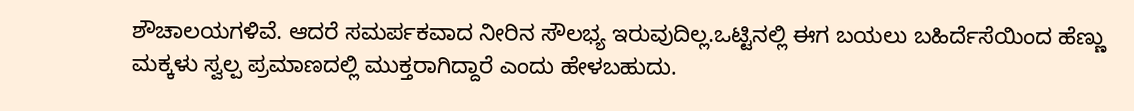ಶೌಚಾಲಯಗಳಿವೆ. ಆದರೆ ಸಮರ್ಪಕವಾದ ನೀರಿನ ಸೌಲಭ್ಯ ಇರುವುದಿಲ್ಲ.ಒಟ್ಟಿನಲ್ಲಿ ಈಗ ಬಯಲು ಬಹಿರ್ದೆಸೆಯಿಂದ ಹೆಣ್ಣು ಮಕ್ಕಳು ಸ್ವಲ್ಪ ಪ್ರಮಾಣದಲ್ಲಿ ಮುಕ್ತರಾಗಿದ್ದಾರೆ ಎಂದು ಹೇಳಬಹುದು.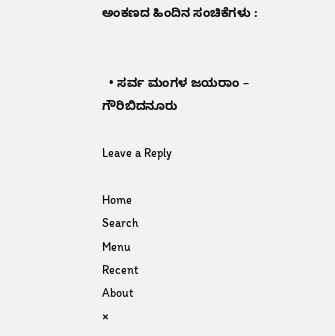ಅಂಕಣದ ಹಿಂದಿನ ಸಂಚಿಕೆಗಳು :


  • ಸರ್ವ ಮಂಗಳ ಜಯರಾಂ – ಗೌರಿಬಿದನೂರು

Leave a Reply

Home
Search
Menu
Recent
About
×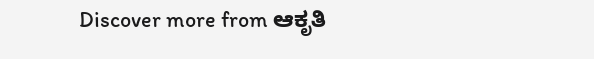Discover more from ಆಕೃತಿ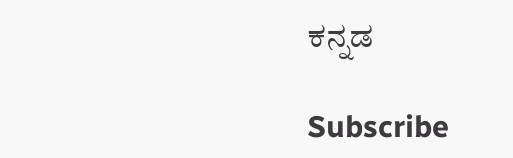ಕನ್ನಡ

Subscribe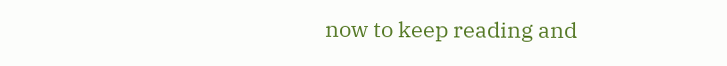now to keep reading and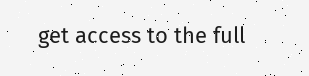get access to the full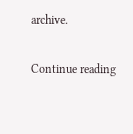archive.

Continue reading